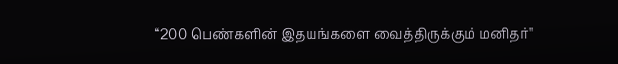‘‘200 பெண்களின் இதயங்களை வைத்திருக்கும் மனிதர்''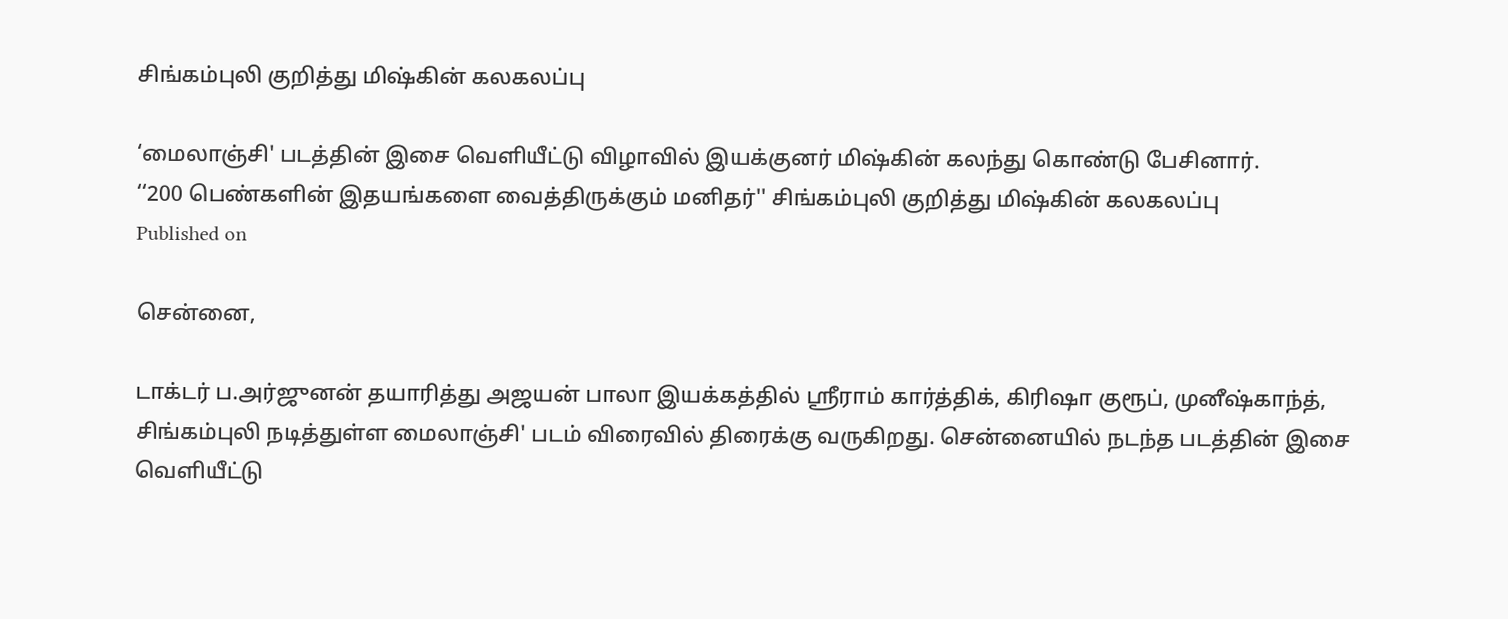சிங்கம்புலி குறித்து மிஷ்கின் கலகலப்பு

‘மைலாஞ்சி' படத்தின் இசை வெளியீட்டு விழாவில் இயக்குனர் மிஷ்கின் கலந்து கொண்டு பேசினார்.
‘‘200 பெண்களின் இதயங்களை வைத்திருக்கும் மனிதர்'' சிங்கம்புலி குறித்து மிஷ்கின் கலகலப்பு
Published on

சென்னை,

டாக்டர் ப.அர்ஜுனன் தயாரித்து அஜயன் பாலா இயக்கத்தில் ஸ்ரீராம் கார்த்திக், கிரிஷா குரூப், முனீஷ்காந்த், சிங்கம்புலி நடித்துள்ள மைலாஞ்சி' படம் விரைவில் திரைக்கு வருகிறது. சென்னையில் நடந்த படத்தின் இசை வெளியீட்டு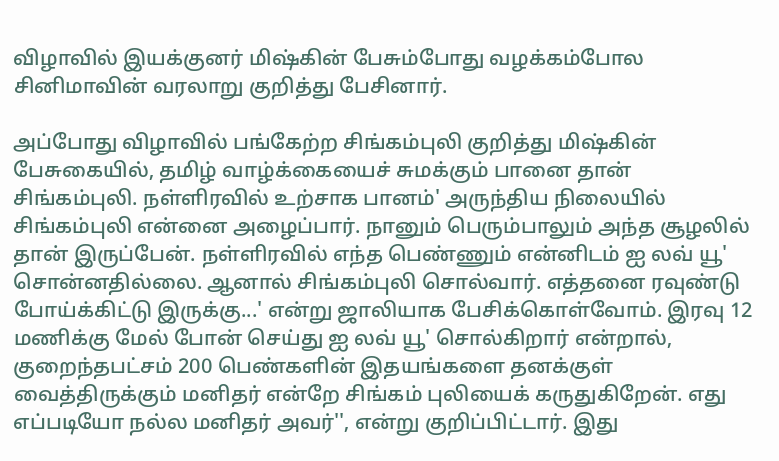விழாவில் இயக்குனர் மிஷ்கின் பேசும்போது வழக்கம்போல சினிமாவின் வரலாறு குறித்து பேசினார்.

அப்போது விழாவில் பங்கேற்ற சிங்கம்புலி குறித்து மிஷ்கின் பேசுகையில், தமிழ் வாழ்க்கையைச் சுமக்கும் பானை தான் சிங்கம்புலி. நள்ளிரவில் உற்சாக பானம்' அருந்திய நிலையில் சிங்கம்புலி என்னை அழைப்பார். நானும் பெரும்பாலும் அந்த சூழலில் தான் இருப்பேன். நள்ளிரவில் எந்த பெண்ணும் என்னிடம் ஐ லவ் யூ' சொன்னதில்லை. ஆனால் சிங்கம்புலி சொல்வார். எத்தனை ரவுண்டு போய்க்கிட்டு இருக்கு...' என்று ஜாலியாக பேசிக்கொள்வோம். இரவு 12 மணிக்கு மேல் போன் செய்து ஐ லவ் யூ' சொல்கிறார் என்றால், குறைந்தபட்சம் 200 பெண்களின் இதயங்களை தனக்குள் வைத்திருக்கும் மனிதர் என்றே சிங்கம் புலியைக் கருதுகிறேன். எது எப்படியோ நல்ல மனிதர் அவர்'', என்று குறிப்பிட்டார். இது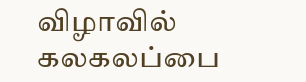விழாவில் கலகலப்பை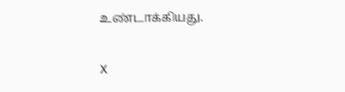உண்டாக்கியது.

X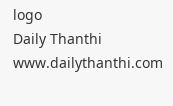logo
Daily Thanthi
www.dailythanthi.com